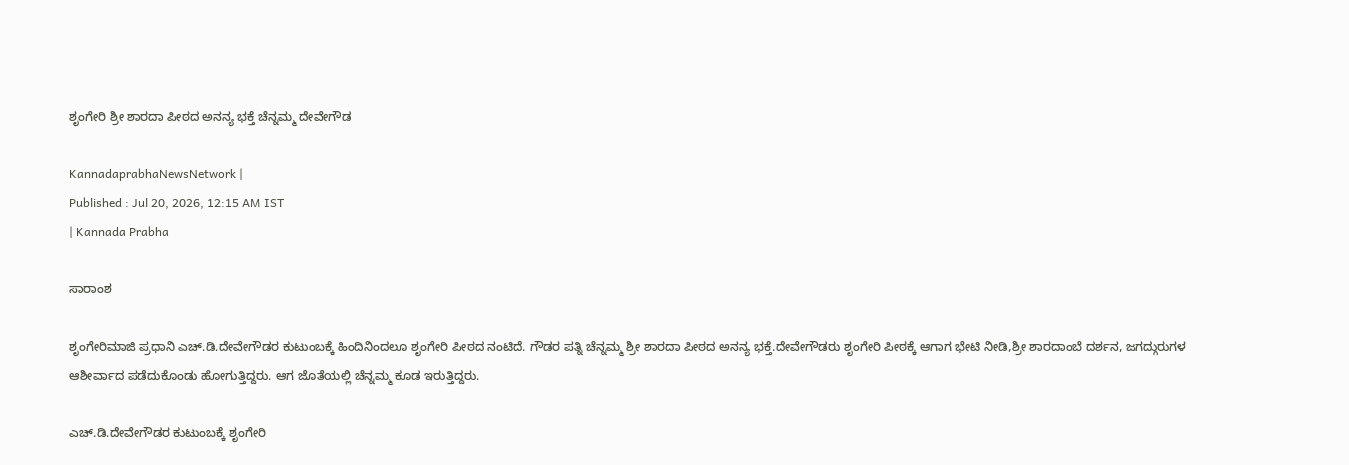ಶೃಂಗೇರಿ ಶ್ರೀ ಶಾರದಾ ಪೀಠದ ಅನನ್ಯ ಭಕ್ತೆ ಚೆನ್ನಮ್ಮ ದೇವೇಗೌಡ

KannadaprabhaNewsNetwork |
Published : Jul 20, 2026, 12:15 AM IST
| Kannada Prabha

ಸಾರಾಂಶ

ಶೃಂಗೇರಿಮಾಜಿ ಪ್ರಧಾನಿ ಎಚ್.ಡಿ.ದೇವೇಗೌಡರ ಕುಟುಂಬಕ್ಕೆ ಹಿಂದಿನಿಂದಲೂ ಶೃಂಗೇರಿ ಪೀಠದ ನಂಟಿದೆ. ಗೌಡರ ಪತ್ನಿ ಚೆನ್ನಮ್ಮ ಶ್ರೀ ಶಾರದಾ ಪೀಠದ ಅನನ್ಯ ಭಕ್ತೆ.ದೇವೇಗೌಡರು ಶೃಂಗೇರಿ ಪೀಠಕ್ಕೆ ಆಗಾಗ ಭೇಟಿ ನೀಡಿ,ಶ್ರೀ ಶಾರದಾಂಬೆ ದರ್ಶನ, ಜಗದ್ಗುರುಗಳ ಆಶೀರ್ವಾದ ಪಡೆದುಕೊಂಡು ಹೋಗುತ್ತಿದ್ದರು. ಆಗ ಜೊತೆಯಲ್ಲಿ ಚೆನ್ನಮ್ಮ ಕೂಡ ಇರುತ್ತಿದ್ದರು.

ಎಚ್.ಡಿ.ದೇವೇಗೌಡರ ಕುಟುಂಬಕ್ಕೆ ಶೃಂಗೇರಿ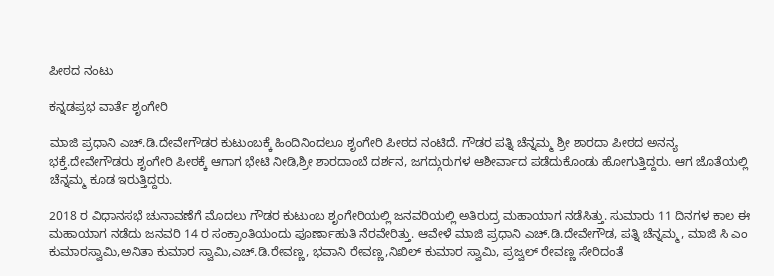ಪೀಠದ ನಂಟು

ಕನ್ನಡಪ್ರಭ ವಾರ್ತೆ ಶೃಂಗೇರಿ

ಮಾಜಿ ಪ್ರಧಾನಿ ಎಚ್.ಡಿ.ದೇವೇಗೌಡರ ಕುಟುಂಬಕ್ಕೆ ಹಿಂದಿನಿಂದಲೂ ಶೃಂಗೇರಿ ಪೀಠದ ನಂಟಿದೆ. ಗೌಡರ ಪತ್ನಿ ಚೆನ್ನಮ್ಮ ಶ್ರೀ ಶಾರದಾ ಪೀಠದ ಅನನ್ಯ ಭಕ್ತೆ.ದೇವೇಗೌಡರು ಶೃಂಗೇರಿ ಪೀಠಕ್ಕೆ ಆಗಾಗ ಭೇಟಿ ನೀಡಿ,ಶ್ರೀ ಶಾರದಾಂಬೆ ದರ್ಶನ, ಜಗದ್ಗುರುಗಳ ಆಶೀರ್ವಾದ ಪಡೆದುಕೊಂಡು ಹೋಗುತ್ತಿದ್ದರು. ಆಗ ಜೊತೆಯಲ್ಲಿ ಚೆನ್ನಮ್ಮ ಕೂಡ ಇರುತ್ತಿದ್ದರು.

2018 ರ ವಿಧಾನಸಭೆ ಚುನಾವಣೆಗೆ ಮೊದಲು ಗೌಡರ ಕುಟುಂಬ ಶೃಂಗೇರಿಯಲ್ಲಿ ಜನವರಿಯಲ್ಲಿ ಅತಿರುದ್ರ ಮಹಾಯಾಗ ನಡೆಸಿತ್ತು. ಸುಮಾರು 11 ದಿನಗಳ ಕಾಲ ಈ ಮಹಾಯಾಗ ನಡೆದು ಜನವರಿ 14 ರ ಸಂಕ್ರಾಂತಿಯಂದು ಪೂರ್ಣಾಹುತಿ ನೆರವೇರಿತ್ತು. ಆವೇಳೆ ಮಾಜಿ ಪ್ರಧಾನಿ ಎಚ್.ಡಿ.ದೇವೇಗೌಡ, ಪತ್ನಿ ಚೆನ್ನಮ್ಮ, ಮಾಜಿ ಸಿ ಎಂ ಕುಮಾರಸ್ವಾಮಿ,ಅನಿತಾ ಕುಮಾರ ಸ್ವಾಮಿ,ಎಚ್.ಡಿ.ರೇವಣ್ಣ, ಭವಾನಿ ರೇವಣ್ಣ,ನಿಖಿಲ್ ಕುಮಾರ ಸ್ವಾಮಿ, ಪ್ರಜ್ವಲ್ ರೇವಣ್ಣ ಸೇರಿದಂತೆ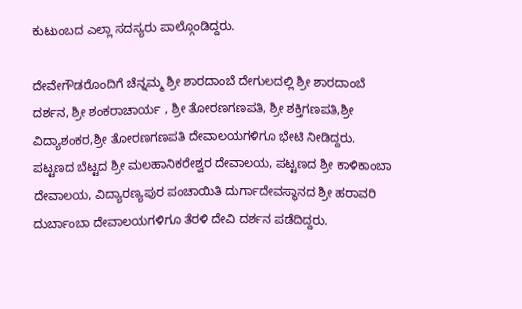ಕುಟುಂಬದ ಎಲ್ಲಾ ಸದಸ್ಯರು ಪಾಲ್ಗೊಂಡಿದ್ದರು.

ದೇವೇಗೌಡರೊಂದಿಗೆ ಚೆನ್ನಮ್ಮ ಶ್ರೀ ಶಾರದಾಂಬೆ ದೇಗುಲದಲ್ಲಿ ಶ್ರೀ ಶಾರದಾಂಬೆ ದರ್ಶನ, ಶ್ರೀ ಶಂಕರಾಚಾರ್ಯ , ಶ್ರೀ ತೋರಣಗಣಪತಿ, ಶ್ರೀ ಶಕ್ತಿಗಣಪತಿ,ಶ್ರೀ ವಿದ್ಯಾಶಂಕರ,ಶ್ರೀ ತೋರಣಗಣಪತಿ ದೇವಾಲಯಗಳಿಗೂ ಭೇಟಿ ನೀಡಿದ್ದರು. ಪಟ್ಟಣದ ಬೆಟ್ಟದ ಶ್ರೀ ಮಲಹಾನಿಕರೇಶ್ವರ ದೇವಾಲಯ, ಪಟ್ಟಣದ ಶ್ರೀ ಕಾಳಿಕಾಂಬಾ ದೇವಾಲಯ, ವಿದ್ಯಾರಣ್ಯಪುರ ಪಂಚಾಯಿತಿ ದುರ್ಗಾದೇವಸ್ಥಾನದ ಶ್ರೀ ಹರಾವರಿ ದುರ್ಬಾಂಬಾ ದೇವಾಲಯಗಳಿಗೂ ತೆರಳಿ ದೇವಿ ದರ್ಶನ ಪಡೆದಿದ್ದರು.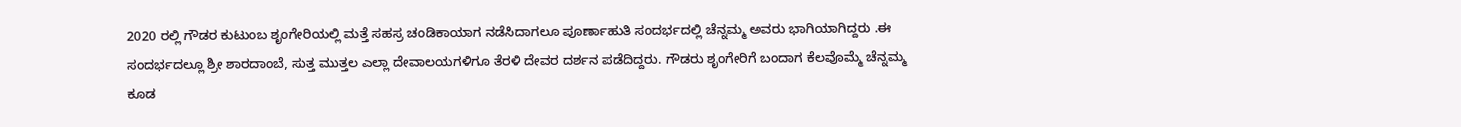2020 ರಲ್ಲಿ ಗೌಡರ ಕುಟುಂಬ ಶೃಂಗೇರಿಯಲ್ಲಿ ಮತ್ತೆ ಸಹಸ್ರ ಚಂಡಿಕಾಯಾಗ ನಡೆಸಿದಾಗಲೂ ಪೂರ್ಣಾಹುತಿ ಸಂದರ್ಭದಲ್ಲಿ ಚೆನ್ನಮ್ಮ ಅವರು ಭಾಗಿಯಾಗಿದ್ದರು .ಈ ಸಂದರ್ಭದಲ್ಲೂ ಶ್ರೀ ಶಾರದಾಂಬೆ, ಸುತ್ತ ಮುತ್ತಲ ಎಲ್ಲಾ ದೇವಾಲಯಗಳಿಗೂ ತೆರಳಿ ದೇವರ ದರ್ಶನ ಪಡೆದಿದ್ದರು. ಗೌಡರು ಶೃಂಗೇರಿಗೆ ಬಂದಾಗ ಕೆಲವೊಮ್ಮೆ ಚೆನ್ನಮ್ಮ ಕೂಡ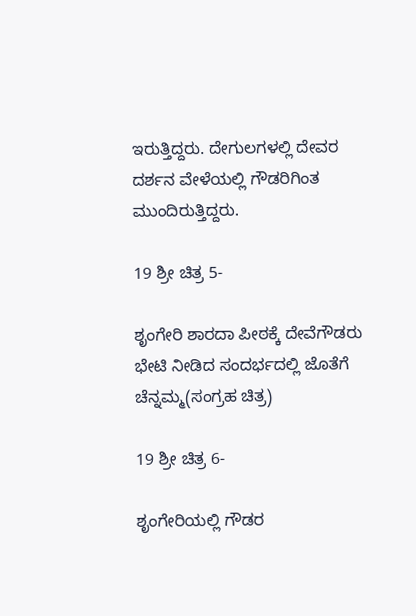ಇರುತ್ತಿದ್ದರು. ದೇಗುಲಗಳಲ್ಲಿ ದೇವರ ದರ್ಶನ ವೇಳೆಯಲ್ಲಿ ಗೌಡರಿಗಿಂತ ಮುಂದಿರುತ್ತಿದ್ದರು.

19 ಶ್ರೀ ಚಿತ್ರ 5-

ಶೃಂಗೇರಿ ಶಾರದಾ ಪೀಠಕ್ಕೆ ದೇವೆಗೌಡರು ಭೇಟಿ ನೀಡಿದ ಸಂದರ್ಭದಲ್ಲಿ ಜೊತೆಗೆ ಚೆನ್ನಮ್ಮ(ಸಂಗ್ರಹ ಚಿತ್ರ)

19 ಶ್ರೀ ಚಿತ್ರ 6-

ಶೃಂಗೇರಿಯಲ್ಲಿ ಗೌಡರ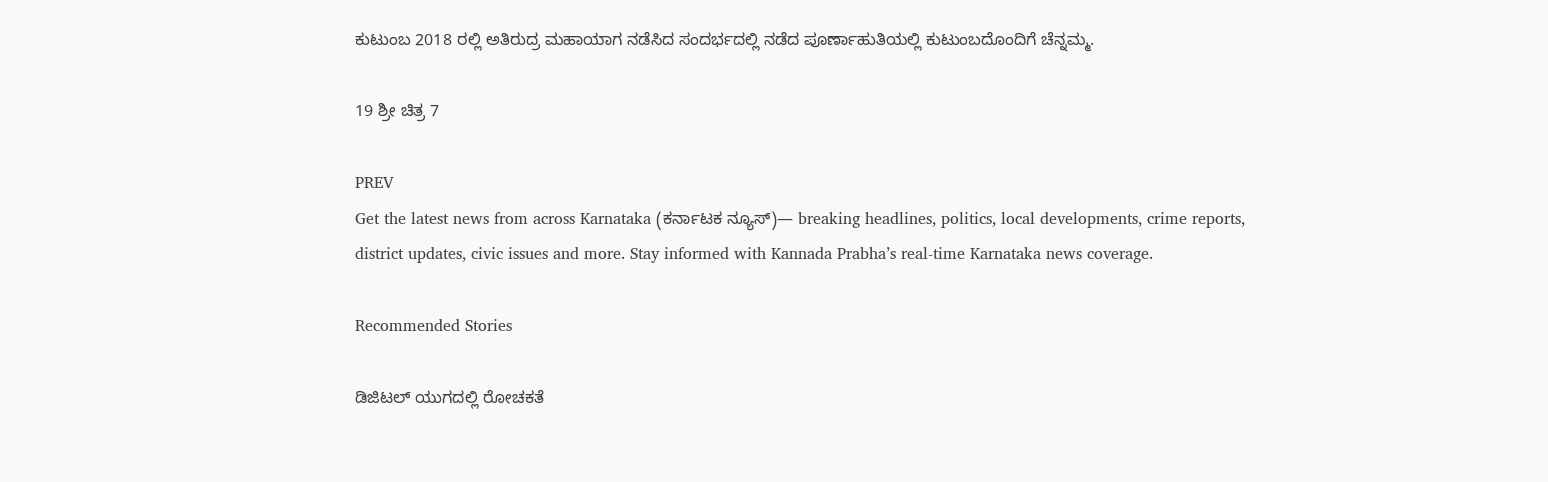ಕುಟುಂಬ 2018 ರಲ್ಲಿ ಅತಿರುದ್ರ ಮಹಾಯಾಗ ನಡೆಸಿದ ಸಂದರ್ಭದಲ್ಲಿ ನಡೆದ ಪೂರ್ಣಾಹುತಿಯಲ್ಲಿ ಕುಟುಂಬದೊಂದಿಗೆ ಚೆನ್ನಮ್ಮ.

19 ಶ್ರೀ ಚಿತ್ರ 7

PREV
Get the latest news from across Karnataka (ಕರ್ನಾಟಕ ನ್ಯೂಸ್)— breaking headlines, politics, local developments, crime reports, district updates, civic issues and more. Stay informed with Kannada Prabha’s real‑time Karnataka news coverage.

Recommended Stories

ಡಿಜಿಟಲ್ ಯುಗದಲ್ಲಿ ರೋಚಕತೆ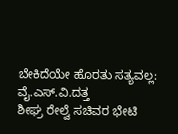ಬೇಕಿದೆಯೇ ಹೊರತು ಸತ್ಯವಲ್ಲ: ವೈ.ಎಸ್.ವಿ.ದತ್ತ
ಶೀಘ್ರ ರೇಲ್ವೆ ಸಚಿವರ ಭೇಟಿ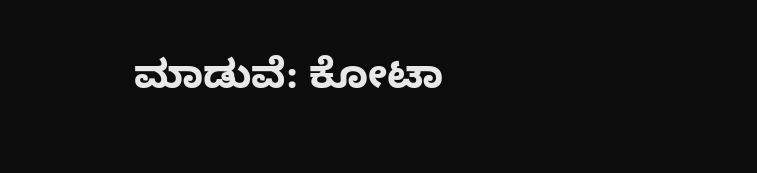ಮಾಡುವೆ: ಕೋಟಾ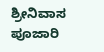ಶ್ರೀನಿವಾಸ ಪೂಜಾರಿ